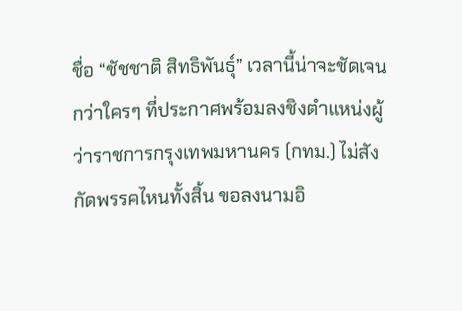ชื่อ “ชัชชาติ สิทธิพันธุ์” เวลานี้น่าจะชัดเจนกว่าใครๆ ที่ประกาศพร้อมลงชิงตำแหน่งผู้ว่าราชการกรุงเทพมหานคร (กทม.) ไม่สังกัดพรรคไหนทั้งสิ้น ขอลงนามอิ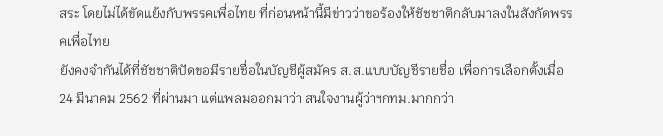สระ โดยไม่ได้ขัดแย้งกับพรรคเพื่อไทย ที่ก่อนหน้านี้มีข่าวว่าขอร้องให้ชัชชาติกลับมาลงในสังกัดพรรคเพื่อไทย
ยังคงจำกันได้ที่ชัชชาติปัดขอมีรายชื่อในบัญชีผู้สมัคร ส.ส.แบบบัญชีรายชื่อ เพื่อการเลือกตั้งเมื่อ 24 มีนาคม 2562 ที่ผ่านมา แต่แพลมออกมาว่า สนใจงานผู้ว่าฯกทม.มากกว่า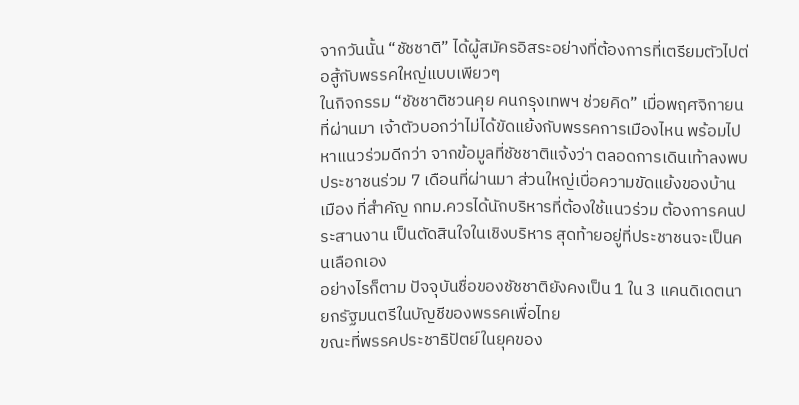จากวันนั้น “ชัชชาติ” ได้ผู้สมัครอิสระอย่างที่ต้องการที่เตรียมตัวไปต่อสู้กับพรรคใหญ่แบบเพียวๆ
ในกิจกรรม “ชัชชาติชวนคุย คนกรุงเทพฯ ช่วยคิด” เมื่อพฤศจิกายนที่ผ่านมา เจ้าตัวบอกว่าไม่ได้ขัดแย้งกับพรรคการเมืองไหน พร้อมไปหาแนวร่วมดีกว่า จากข้อมูลที่ชัชชาติแจ้งว่า ตลอดการเดินเท้าลงพบประชาชนร่วม 7 เดือนที่ผ่านมา ส่วนใหญ่เบื่อความขัดแย้งของบ้านเมือง ที่สำคัญ กทม.ควรได้นักบริหารที่ต้องใช้แนวร่วม ต้องการคนประสานงาน เป็นตัดสินใจในเชิงบริหาร สุดท้ายอยู่ที่ประชาชนจะเป็นคนเลือกเอง
อย่างไรก็ตาม ปัจจุบันชื่อของชัชชาติยังคงเป็น 1 ใน 3 แคนดิเดตนายกรัฐมนตรีในบัญชีของพรรคเพื่อไทย
ขณะที่พรรคประชาธิปัตย์ในยุคของ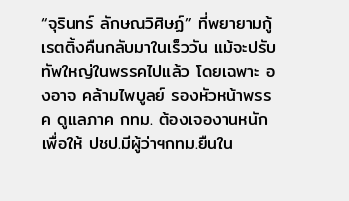“จุรินทร์ ลักษณวิศิษฏ์” ที่พยายามกู้เรตติ้งคืนกลับมาในเร็ววัน แม้จะปรับทัพใหญ่ในพรรคไปแล้ว โดยเฉพาะ องอาจ คล้ามไพบูลย์ รองหัวหน้าพรรค ดูแลภาค กทม. ต้องเจองานหนักเพื่อให้ ปชป.มีผู้ว่าฯกทม.ยืนใน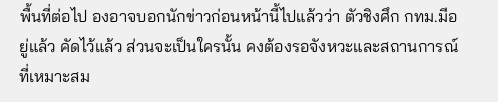พื้นที่ต่อไป องอาจบอกนักข่าวก่อนหน้านี้ไปแล้วว่า ตัวชิงศึก กทม.มีอยู่แล้ว คัดไว้แล้ว ส่วนจะเป็นใครนั้น คงต้องรอจังหวะและสถานการณ์ที่เหมาะสม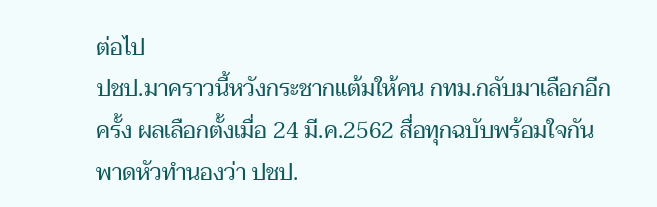ต่อไป
ปชป.มาคราวนี้หวังกระชากแต้มให้คน กทม.กลับมาเลือกอีกครั้ง ผลเลือกตั้งเมื่อ 24 มี.ค.2562 สื่อทุกฉบับพร้อมใจกันพาดหัวทำนองว่า ปชป.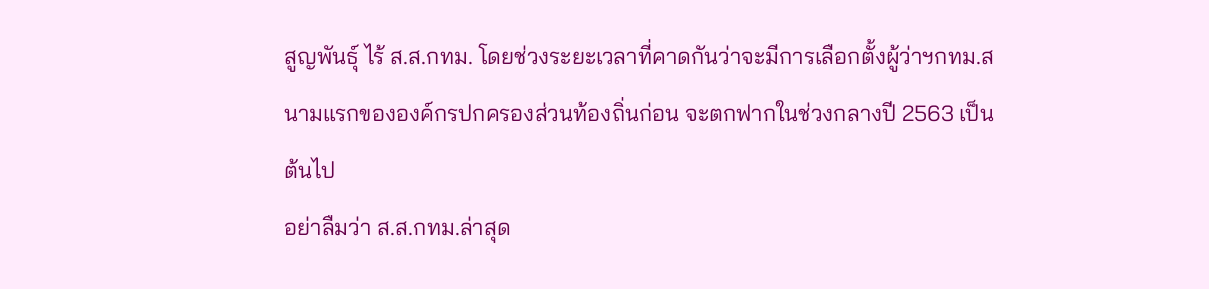สูญพันธุ์ ไร้ ส.ส.กทม. โดยช่วงระยะเวลาที่คาดกันว่าจะมีการเลือกตั้งผู้ว่าฯกทม.สนามแรกขององค์กรปกครองส่วนท้องถิ่นก่อน จะตกฟากในช่วงกลางปี 2563 เป็นต้นไป
อย่าลืมว่า ส.ส.กทม.ล่าสุด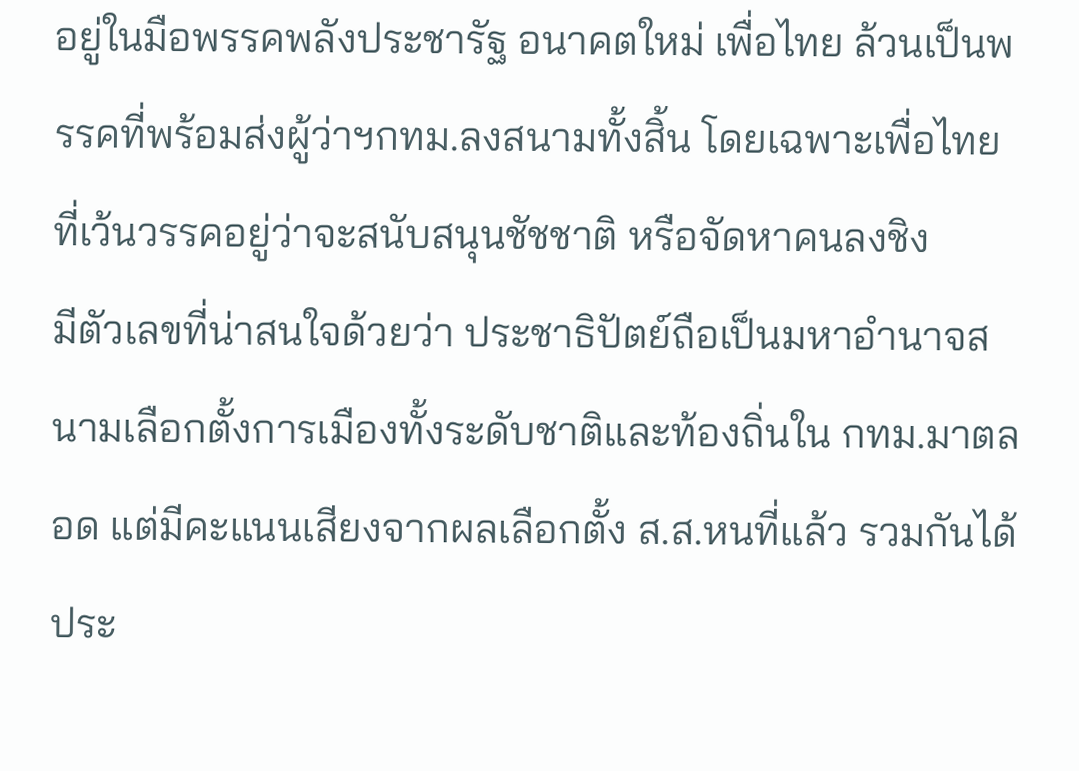อยู่ในมือพรรคพลังประชารัฐ อนาคตใหม่ เพื่อไทย ล้วนเป็นพรรคที่พร้อมส่งผู้ว่าฯกทม.ลงสนามทั้งสิ้น โดยเฉพาะเพื่อไทยที่เว้นวรรคอยู่ว่าจะสนับสนุนชัชชาติ หรือจัดหาคนลงชิง
มีตัวเลขที่น่าสนใจด้วยว่า ประชาธิปัตย์ถือเป็นมหาอำนาจสนามเลือกตั้งการเมืองทั้งระดับชาติและท้องถิ่นใน กทม.มาตลอด แต่มีคะแนนเสียงจากผลเลือกตั้ง ส.ส.หนที่แล้ว รวมกันได้ประ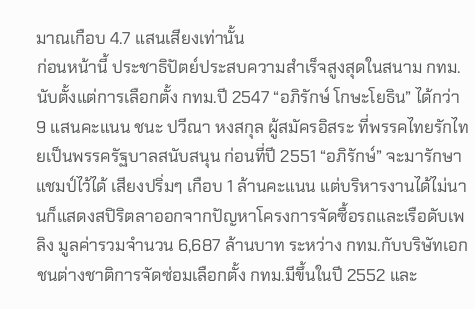มาณเกือบ 4.7 แสนเสียงเท่านั้น
ก่อนหน้านี้ ประชาธิปัตย์ประสบความสำเร็จสูงสุดในสนาม กทม. นับตั้งแต่การเลือกตั้ง กทม.ปี 2547 “อภิรักษ์ โกษะโยธิน” ได้กว่า 9 แสนคะแนน ชนะ ปวีณา หงสกุล ผู้สมัครอิสระ ที่พรรคไทยรักไทยเป็นพรรครัฐบาลสนับสนุน ก่อนที่ปี 2551 “อภิรักษ์” จะมารักษาแชมป์ไว้ได้ เสียงปริ่มๆ เกือบ 1 ล้านคะแนน แต่บริหารงานได้ไม่นานก็แสดงสปิริตลาออกจากปัญหาโครงการจัดซื้อรถและเรือดับเพลิง มูลค่ารวมจำนวน 6,687 ล้านบาท ระหว่าง กทม.กับบริษัทเอกชนต่างชาติการจัดซ่อมเลือกตั้ง กทม.มีขึ้นในปี 2552 และ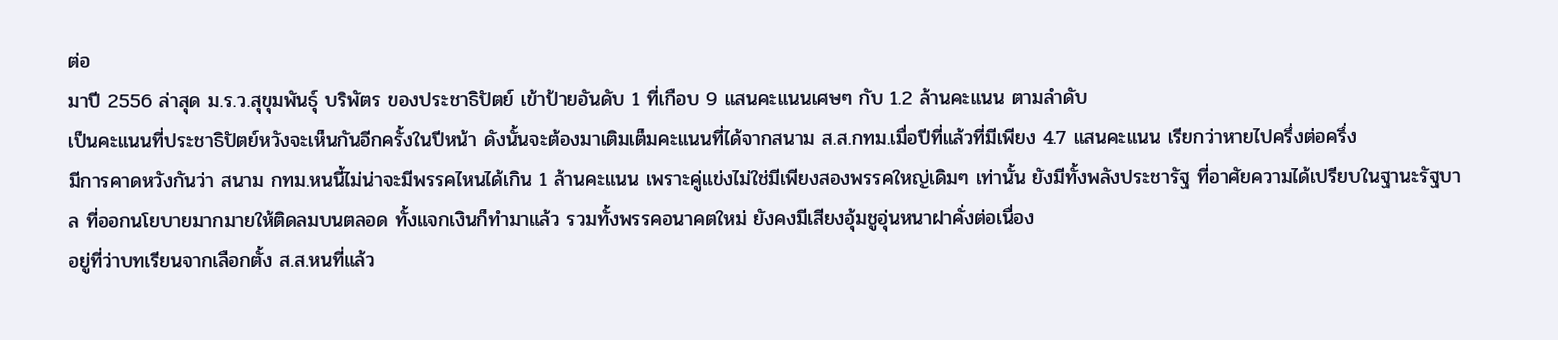ต่อ
มาปี 2556 ล่าสุด ม.ร.ว.สุขุมพันธุ์ บริพัตร ของประชาธิปัตย์ เข้าป้ายอันดับ 1 ที่เกือบ 9 แสนคะแนนเศษๆ กับ 1.2 ล้านคะแนน ตามลำดับ
เป็นคะแนนที่ประชาธิปัตย์หวังจะเห็นกันอีกครั้งในปีหน้า ดังนั้นจะต้องมาเติมเต็มคะแนนที่ได้จากสนาม ส.ส.กทม.เมื่อปีที่แล้วที่มีเพียง 4.7 แสนคะแนน เรียกว่าหายไปครึ่งต่อครึ่ง
มีการคาดหวังกันว่า สนาม กทม.หนนี้ไม่น่าจะมีพรรคไหนได้เกิน 1 ล้านคะแนน เพราะคู่แข่งไม่ใช่มีเพียงสองพรรคใหญ่เดิมๆ เท่านั้น ยังมีทั้งพลังประชารัฐ ที่อาศัยความได้เปรียบในฐานะรัฐบาล ที่ออกนโยบายมากมายให้ติดลมบนตลอด ทั้งแจกเงินก็ทำมาแล้ว รวมทั้งพรรคอนาคตใหม่ ยังคงมีเสียงอุ้มชูอุ่นหนาฝาคั่งต่อเนื่อง
อยู่ที่ว่าบทเรียนจากเลือกตั้ง ส.ส.หนที่แล้ว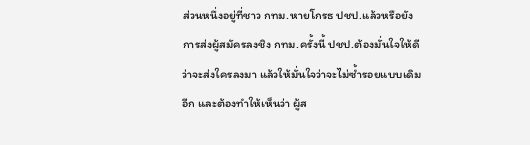ส่วนหนึ่งอยู่ที่ชาว กทม.หายโกรธ ปชป.แล้วหรือยัง การส่งผู้สมัครลงชิง กทม.ครั้งนี้ ปชป.ต้องมั่นใจให้ดีว่าจะส่งใครลงมา แล้วให้มั่นใจว่าจะไม่ซ้ำรอยแบบเดิมอีก และต้องทำให้เห็นว่า ผู้ส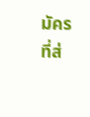มัครที่ส่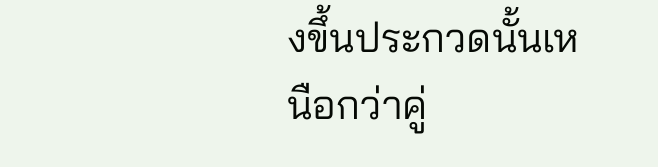งขึ้นประกวดนั้นเหนือกว่าคู่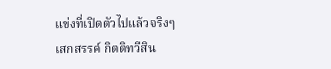แข่งที่เปิดตัวไปแล้วจริงๆ
เสกสรรค์ กิตติทวีสิน